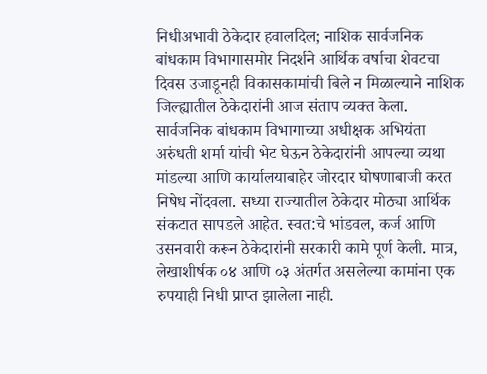निधीअभावी ठेकेदार हवालदिल; नाशिक सार्वजनिक बांधकाम विभागासमोर निदर्शने आर्थिक वर्षाचा शेवटचा दिवस उजाडूनही विकासकामांची बिले न मिळाल्याने नाशिक जिल्ह्यातील ठेकेदारांनी आज संताप व्यक्त केला. सार्वजनिक बांधकाम विभागाच्या अधीक्षक अभियंता अरुंधती शर्मा यांची भेट घेऊन ठेकेदारांनी आपल्या व्यथा मांडल्या आणि कार्यालयाबाहेर जोरदार घोषणाबाजी करत निषेध नोंदवला. सध्या राज्यातील ठेकेदार मोठ्या आर्थिक संकटात सापडले आहेत. स्वत:चे भांडवल, कर्ज आणि उसनवारी करून ठेकेदारांनी सरकारी कामे पूर्ण केली. मात्र, लेखाशीर्षक ०४ आणि ०३ अंतर्गत असलेल्या कामांना एक रुपयाही निधी प्राप्त झालेला नाही.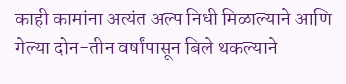काही कामांना अत्यंत अल्प निधी मिळाल्याने आणि गेल्या दोन-तीन वर्षांपासून बिले थकल्याने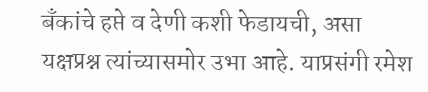बँकांचे हप्ते व देणी कशी फेडायची, असा यक्षप्रश्न त्यांच्यासमोर उभा आहे. याप्रसंगी रमेश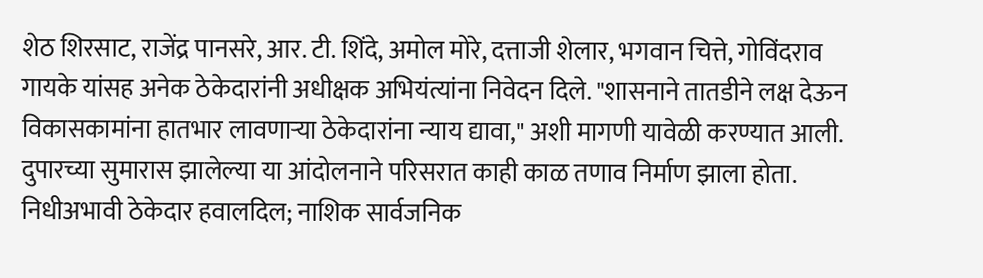शेठ शिरसाट, राजेंद्र पानसरे, आर. टी. शिंदे, अमोल मोरे, दत्ताजी शेलार, भगवान चित्ते, गोविंदराव गायके यांसह अनेक ठेकेदारांनी अधीक्षक अभियंत्यांना निवेदन दिले. "शासनाने तातडीने लक्ष देऊन विकासकामांना हातभार लावणाऱ्या ठेकेदारांना न्याय द्यावा," अशी मागणी यावेळी करण्यात आली. दुपारच्या सुमारास झालेल्या या आंदोलनाने परिसरात काही काळ तणाव निर्माण झाला होता.
निधीअभावी ठेकेदार हवालदिल; नाशिक सार्वजनिक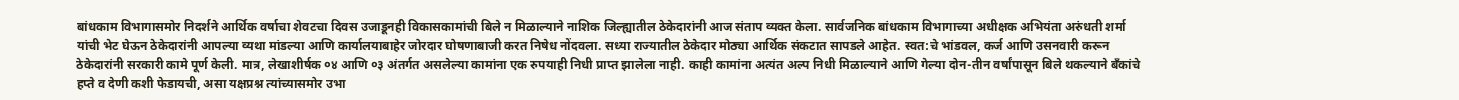बांधकाम विभागासमोर निदर्शने आर्थिक वर्षाचा शेवटचा दिवस उजाडूनही विकासकामांची बिले न मिळाल्याने नाशिक जिल्ह्यातील ठेकेदारांनी आज संताप व्यक्त केला. सार्वजनिक बांधकाम विभागाच्या अधीक्षक अभियंता अरुंधती शर्मा यांची भेट घेऊन ठेकेदारांनी आपल्या व्यथा मांडल्या आणि कार्यालयाबाहेर जोरदार घोषणाबाजी करत निषेध नोंदवला. सध्या राज्यातील ठेकेदार मोठ्या आर्थिक संकटात सापडले आहेत. स्वत:चे भांडवल, कर्ज आणि उसनवारी करून ठेकेदारांनी सरकारी कामे पूर्ण केली. मात्र, लेखाशीर्षक ०४ आणि ०३ अंतर्गत असलेल्या कामांना एक रुपयाही निधी प्राप्त झालेला नाही. काही कामांना अत्यंत अल्प निधी मिळाल्याने आणि गेल्या दोन-तीन वर्षांपासून बिले थकल्याने बँकांचे हप्ते व देणी कशी फेडायची, असा यक्षप्रश्न त्यांच्यासमोर उभा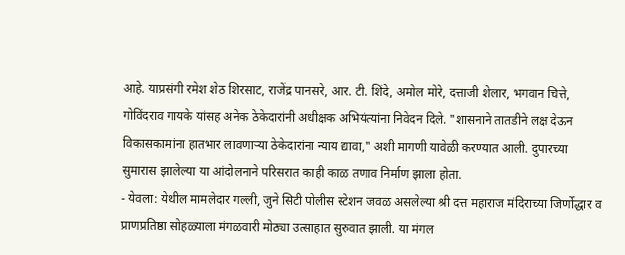आहे. याप्रसंगी रमेश शेठ शिरसाट, राजेंद्र पानसरे, आर. टी. शिंदे, अमोल मोरे, दत्ताजी शेलार, भगवान चित्ते, गोविंदराव गायके यांसह अनेक ठेकेदारांनी अधीक्षक अभियंत्यांना निवेदन दिले. "शासनाने तातडीने लक्ष देऊन विकासकामांना हातभार लावणाऱ्या ठेकेदारांना न्याय द्यावा," अशी मागणी यावेळी करण्यात आली. दुपारच्या सुमारास झालेल्या या आंदोलनाने परिसरात काही काळ तणाव निर्माण झाला होता.
- येवला: येथील मामलेदार गल्ली, जुने सिटी पोलीस स्टेशन जवळ असलेल्या श्री दत्त महाराज मंदिराच्या जिर्णोद्धार व प्राणप्रतिष्ठा सोहळ्याला मंगळवारी मोठ्या उत्साहात सुरुवात झाली. या मंगल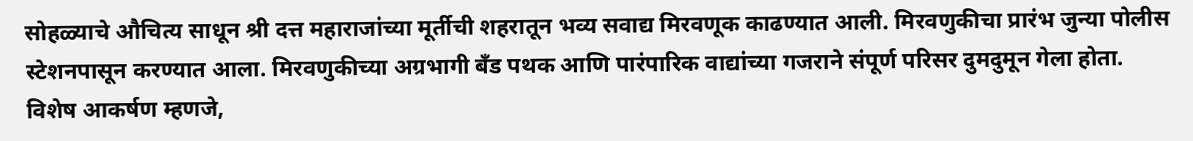सोहळ्याचे औचित्य साधून श्री दत्त महाराजांच्या मूर्तीची शहरातून भव्य सवाद्य मिरवणूक काढण्यात आली. मिरवणुकीचा प्रारंभ जुन्या पोलीस स्टेशनपासून करण्यात आला. मिरवणुकीच्या अग्रभागी बँड पथक आणि पारंपारिक वाद्यांच्या गजराने संपूर्ण परिसर दुमदुमून गेला होता. विशेष आकर्षण म्हणजे,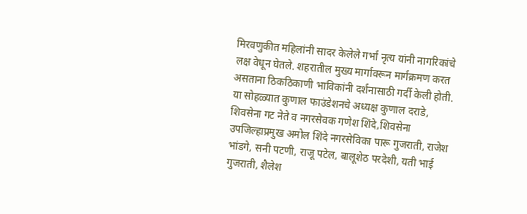मिरवणुकीत महिलांनी सादर केलेले गर्भा नृत्य यांनी नागरिकांचे लक्ष वेधून घेतले. शहरातील मुख्य मार्गावरून मार्गक्रमण करत असताना ठिकठिकाणी भाविकांनी दर्शनासाठी गर्दी केली होती. या सोहळ्यात कुणाल फाउंडेशनचे अध्यक्ष कुणाल दराडे, शिवसेना गट नेते व नगरसेवक गणेश शिंदे,शिवसेना उपजिल्हाप्रमुख अमोल शिंदे नगरसेविका पारू गुजराती, राजेश भांडगे, सनी पटणी, राजू पटेल, बालूशेठ परदेशी, यती भाई गुजराती, शैलेश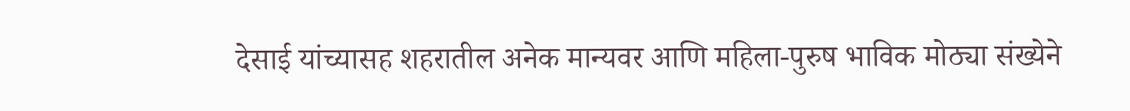देसाई यांच्यासह शहरातील अनेक मान्यवर आणि महिला-पुरुष भाविक मोठ्या संख्येने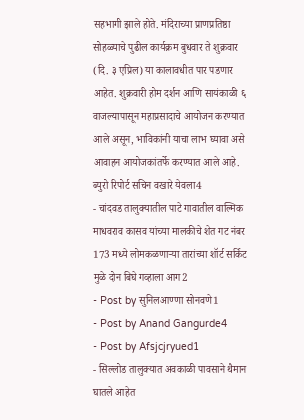सहभागी झाले होते. मंदिराच्या प्राणप्रतिष्ठा सोहळ्याचे पुढील कार्यक्रम बुधवार ते शुक्रवार (दि. ३ एप्रिल) या कालावधीत पार पडणार आहेत. शुक्रवारी होम दर्शन आणि सायंकाळी ६ वाजल्यापासून महाप्रसादाचे आयोजन करण्यात आले असून, भाविकांनी याचा लाभ घ्यावा असे आवाहन आयोजकांतर्फे करण्यात आले आहे. ब्युरो रिपोर्ट सचिन वखारे येवला4
- चांदवड तालुक्यातील पाटे गावातील वाल्मिक माधवराव कासव यांच्या मालकीचे शेत गट नंबर 173 मध्ये लोमकळणाऱ्या तारांच्या शॉर्ट सर्किट मुळे दोन बिघे गव्हाला आग2
- Post by सुनिलआण्णा सोनवणे1
- Post by Anand Gangurde4
- Post by Afsjcjryued1
- सिल्लोड तालुक्यात अवकाळी पावसाने थैमान घातले आहेत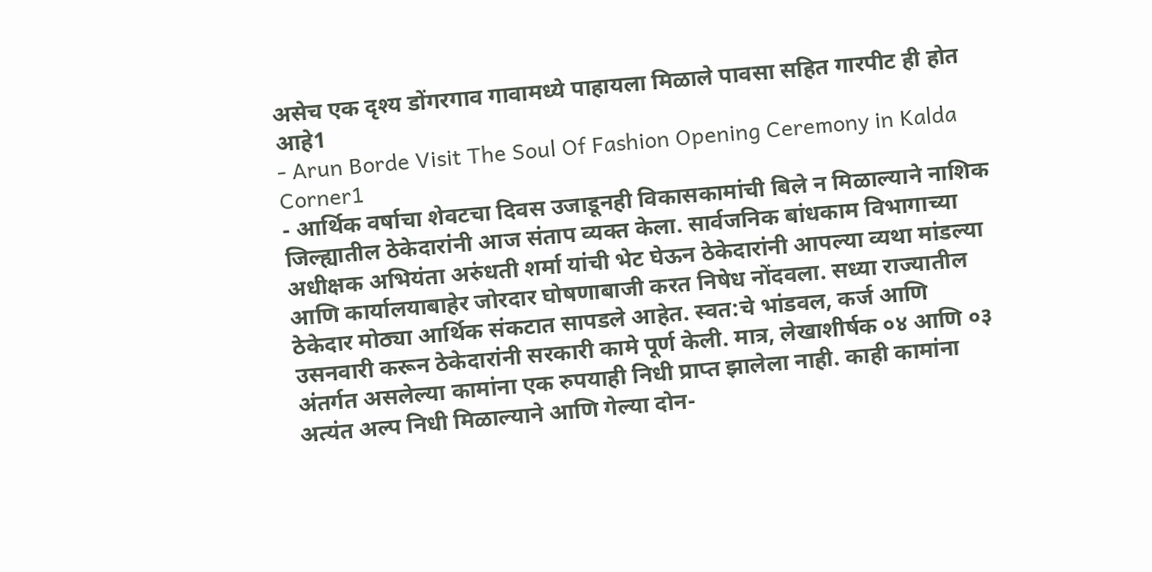असेच एक दृश्य डोंगरगाव गावामध्ये पाहायला मिळाले पावसा सहित गारपीट ही होत आहे1
- Arun Borde Visit The Soul Of Fashion Opening Ceremony in Kalda Corner1
- आर्थिक वर्षाचा शेवटचा दिवस उजाडूनही विकासकामांची बिले न मिळाल्याने नाशिक जिल्ह्यातील ठेकेदारांनी आज संताप व्यक्त केला. सार्वजनिक बांधकाम विभागाच्या अधीक्षक अभियंता अरुंधती शर्मा यांची भेट घेऊन ठेकेदारांनी आपल्या व्यथा मांडल्या आणि कार्यालयाबाहेर जोरदार घोषणाबाजी करत निषेध नोंदवला. सध्या राज्यातील ठेकेदार मोठ्या आर्थिक संकटात सापडले आहेत. स्वत:चे भांडवल, कर्ज आणि उसनवारी करून ठेकेदारांनी सरकारी कामे पूर्ण केली. मात्र, लेखाशीर्षक ०४ आणि ०३ अंतर्गत असलेल्या कामांना एक रुपयाही निधी प्राप्त झालेला नाही. काही कामांना अत्यंत अल्प निधी मिळाल्याने आणि गेल्या दोन-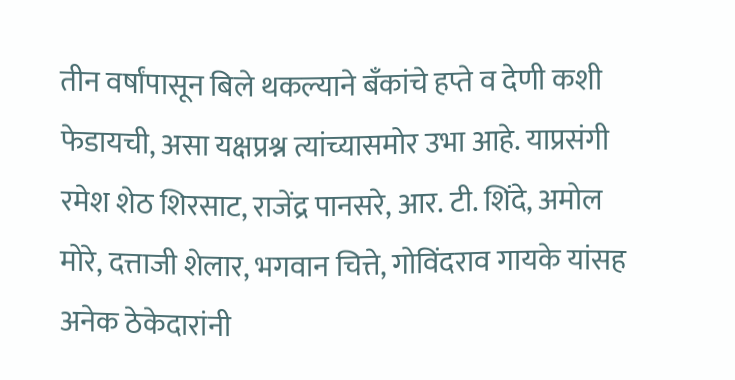तीन वर्षांपासून बिले थकल्याने बँकांचे हप्ते व देणी कशी फेडायची, असा यक्षप्रश्न त्यांच्यासमोर उभा आहे. याप्रसंगी रमेश शेठ शिरसाट, राजेंद्र पानसरे, आर. टी. शिंदे, अमोल मोरे, दत्ताजी शेलार, भगवान चित्ते, गोविंदराव गायके यांसह अनेक ठेकेदारांनी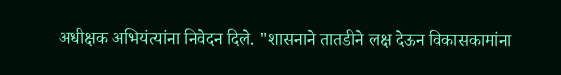अधीक्षक अभियंत्यांना निवेदन दिले. "शासनाने तातडीने लक्ष देऊन विकासकामांना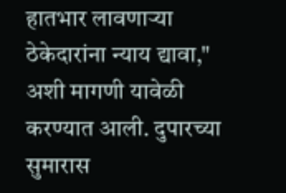हातभार लावणाऱ्या ठेकेदारांना न्याय द्यावा," अशी मागणी यावेळी करण्यात आली. दुपारच्या सुमारास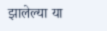झालेल्या या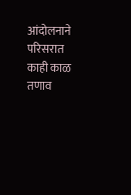आंदोलनाने परिसरात काही काळ तणाव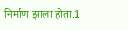निर्माण झाला होता.1